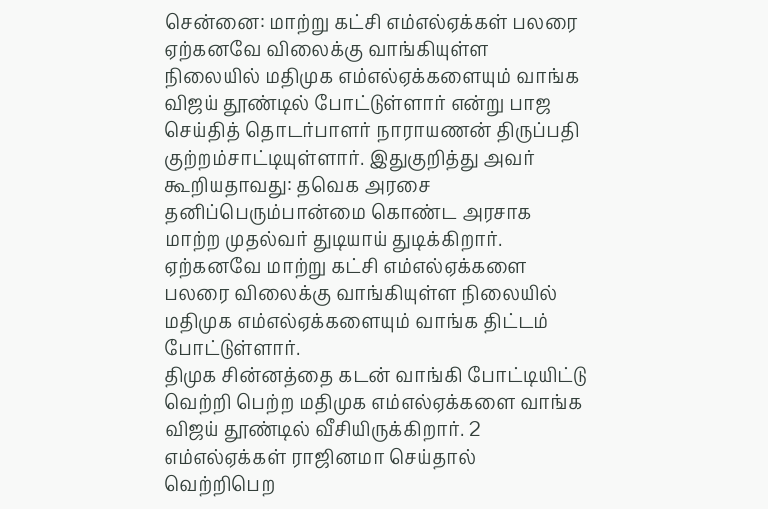சென்னை: மாற்று கட்சி எம்எல்ஏக்கள் பலரை ஏற்கனவே விலைக்கு வாங்கியுள்ள நிலையில் மதிமுக எம்எல்ஏக்களையும் வாங்க விஜய் தூண்டில் போட்டுள்ளார் என்று பாஜ செய்தித் தொடர்பாளர் நாராயணன் திருப்பதி குற்றம்சாட்டியுள்ளார். இதுகுறித்து அவர் கூறியதாவது: தவெக அரசை தனிப்பெரும்பான்மை கொண்ட அரசாக மாற்ற முதல்வர் துடியாய் துடிக்கிறார். ஏற்கனவே மாற்று கட்சி எம்எல்ஏக்களை பலரை விலைக்கு வாங்கியுள்ள நிலையில் மதிமுக எம்எல்ஏக்களையும் வாங்க திட்டம் போட்டுள்ளார்.
திமுக சின்னத்தை கடன் வாங்கி போட்டியிட்டு வெற்றி பெற்ற மதிமுக எம்எல்ஏக்களை வாங்க விஜய் தூண்டில் வீசியிருக்கிறார். 2 எம்எல்ஏக்கள் ராஜினமா செய்தால் வெற்றிபெற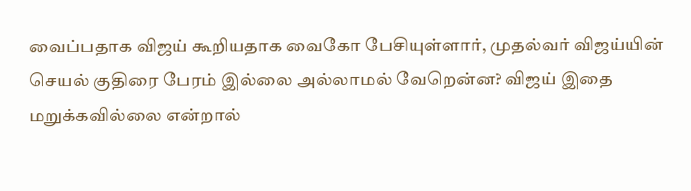வைப்பதாக விஜய் கூறியதாக வைகோ பேசியுள்ளார், முதல்வர் விஜய்யின் செயல் குதிரை பேரம் இல்லை அல்லாமல் வேறென்ன? விஜய் இதை மறுக்கவில்லை என்றால்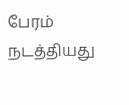பேரம் நடத்தியது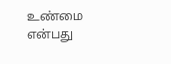உண்மை என்பது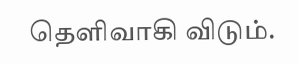தெளிவாகி விடும்.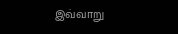இவ்வாறு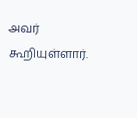அவர் கூறியுள்ளார்.